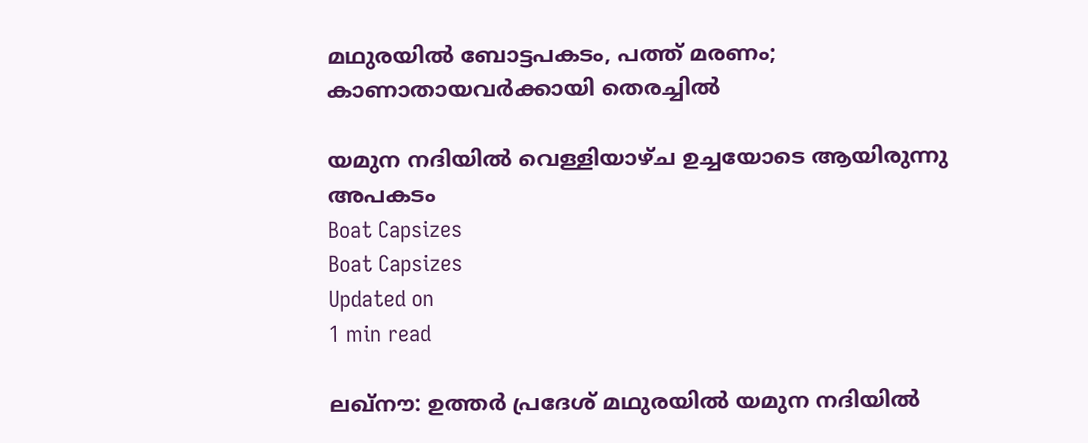മഥുരയില്‍ ബോട്ടപകടം, പത്ത് മരണം; കാണാതായവര്‍ക്കായി തെരച്ചില്‍

യമുന നദിയില്‍ വെള്ളിയാഴ്ച ഉച്ചയോടെ ആയിരുന്നു അപകടം
Boat Capsizes
Boat Capsizes
Updated on
1 min read

ലഖ്‌നൗ: ഉത്തര്‍ പ്രദേശ് മഥുരയില്‍ യമുന നദിയില്‍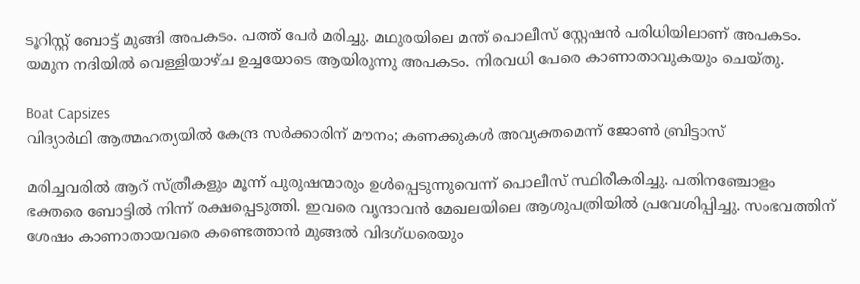ടൂറിസ്റ്റ് ബോട്ട് മുങ്ങി അപകടം. പത്ത് പേര്‍ മരിച്ചു. മഥുരയിലെ മന്ത് പൊലീസ് സ്റ്റേഷന്‍ പരിധിയിലാണ് അപകടം. യമുന നദിയില്‍ വെള്ളിയാഴ്ച ഉച്ചയോടെ ആയിരുന്നു അപകടം. നിരവധി പേരെ കാണാതാവുകയും ചെയ്തു.

Boat Capsizes
വിദ്യാര്‍ഥി ആത്മഹത്യയില്‍ കേന്ദ്ര സര്‍ക്കാരിന് മൗനം; കണക്കുകള്‍ അവ്യക്തമെന്ന് ജോണ്‍ ബ്രിട്ടാസ്

മരിച്ചവരില്‍ ആറ് സ്ത്രീകളും മൂന്ന് പുരുഷന്മാരും ഉള്‍പ്പെടുന്നുവെന്ന് പൊലീസ് സ്ഥിരീകരിച്ചു. പതിനഞ്ചോളം ഭക്തരെ ബോട്ടില്‍ നിന്ന് രക്ഷപ്പെടുത്തി. ഇവരെ വൃന്ദാവന്‍ മേഖലയിലെ ആശുപത്രിയില്‍ പ്രവേശിപ്പിച്ചു. സംഭവത്തിന് ശേഷം കാണാതായവരെ കണ്ടെത്താന്‍ മുങ്ങല്‍ വിദഗ്ധരെയും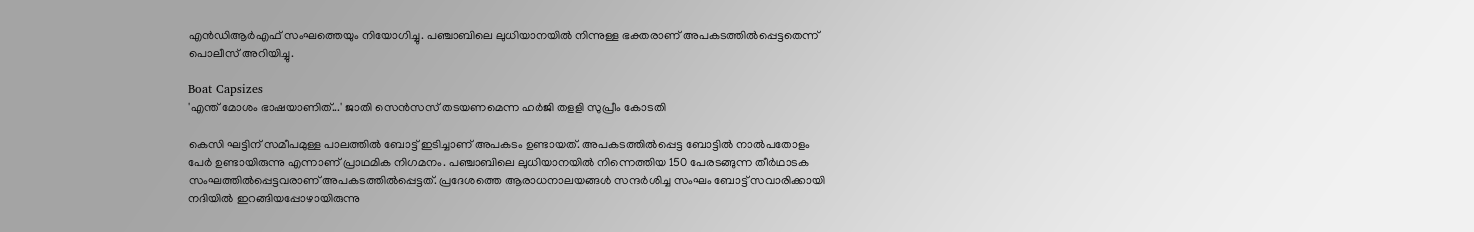എന്‍ഡിആര്‍എഫ് സംഘത്തെയും നിയോഗിച്ചു. പഞ്ചാബിലെ ലുധിയാനയില്‍ നിന്നുള്ള ഭക്തരാണ് അപകടത്തില്‍പ്പെട്ടതെന്ന് പൊലീസ് അറിയിച്ചു.

Boat Capsizes
'എന്ത് മോശം ഭാഷയാണിത്...' ജാതി സെന്‍സസ് തടയണമെന്ന ഹര്‍ജി തളളി സുപ്രീം കോടതി

കെസി ഘട്ടിന് സമീപമുള്ള പാലത്തില്‍ ബോട്ട് ഇടിച്ചാണ് അപകടം ഉണ്ടായത്. അപകടത്തില്‍പ്പെട്ട ബോട്ടില്‍ നാല്‍പതോളം പേര്‍ ഉണ്ടായിരുന്നു എന്നാണ് പ്രാഥമിക നിഗമനം. പഞ്ചാബിലെ ലുധിയാനയില്‍ നിന്നെത്തിയ 150 പേരടങ്ങുന്ന തീര്‍ഥാടക സംഘത്തില്‍പ്പെട്ടവരാണ് അപകടത്തില്‍പ്പെട്ടത്. പ്രദേശത്തെ ആരാധനാലയങ്ങള്‍ സന്ദര്‍ശിച്ച സംഘം ബോട്ട് സവാരിക്കായി നദിയില്‍ ഇറങ്ങിയപ്പോഴായിരുന്നു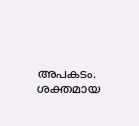അപകടം. ശക്തമായ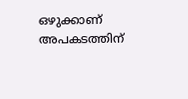ഒഴുക്കാണ് അപകടത്തിന്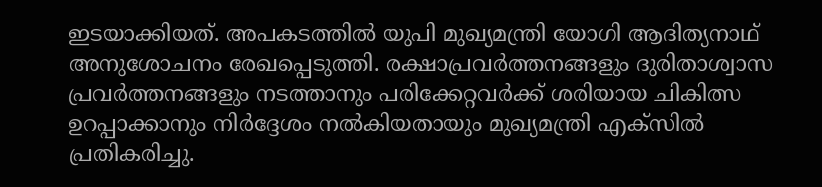ഇടയാക്കിയത്. അപകടത്തില്‍ യുപി മുഖ്യമന്ത്രി യോഗി ആദിത്യനാഥ് അനുശോചനം രേഖപ്പെടുത്തി. രക്ഷാപ്രവര്‍ത്തനങ്ങളും ദുരിതാശ്വാസ പ്രവര്‍ത്തനങ്ങളും നടത്താനും പരിക്കേറ്റവര്‍ക്ക് ശരിയായ ചികിത്സ ഉറപ്പാക്കാനും നിര്‍ദ്ദേശം നല്‍കിയതായും മുഖ്യമന്ത്രി എക്‌സില്‍ പ്രതികരിച്ചു.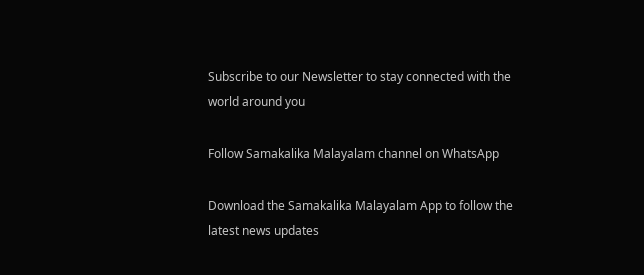Subscribe to our Newsletter to stay connected with the world around you

Follow Samakalika Malayalam channel on WhatsApp

Download the Samakalika Malayalam App to follow the latest news updates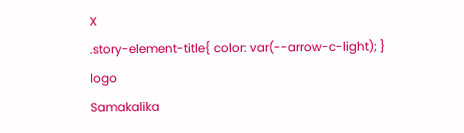X
.story-element-title{ color: var(--arrow-c-light); }
logo
Samakalika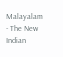Malayalam - The New Indian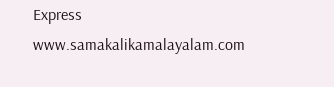Express
www.samakalikamalayalam.com